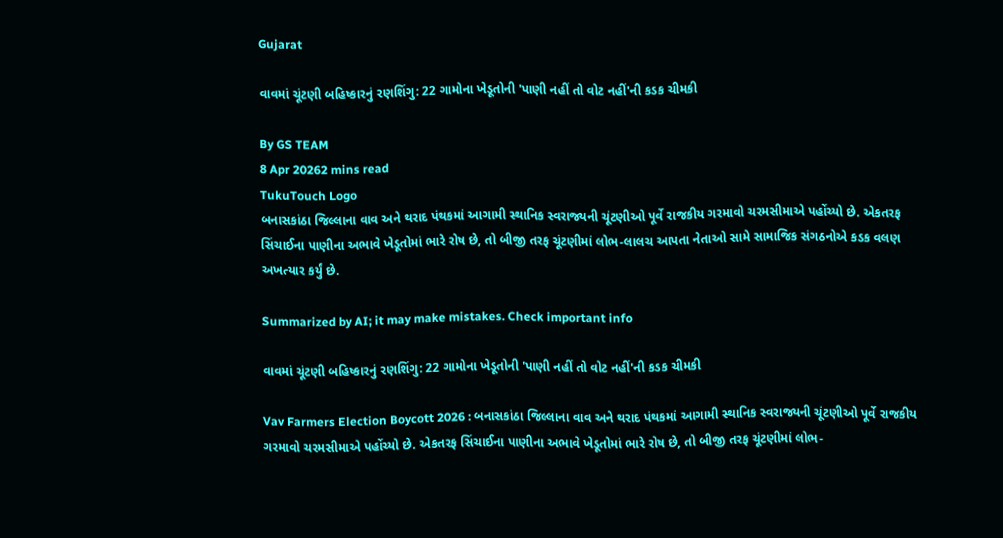Gujarat

વાવમાં ચૂંટણી બહિષ્કારનું રણશિંગુ: 22 ગામોના ખેડૂતોની 'પાણી નહીં તો વોટ નહીં'ની કડક ચીમકી

By GS TEAM
8 Apr 20262 mins read
TukuTouch Logo
બનાસકાંઠા જિલ્લાના વાવ અને થરાદ પંથકમાં આગામી સ્થાનિક સ્વરાજ્યની ચૂંટણીઓ પૂર્વે રાજકીય ગરમાવો ચરમસીમાએ પહોંચ્યો છે. એકતરફ સિંચાઈના પાણીના અભાવે ખેડૂતોમાં ભારે રોષ છે, તો બીજી તરફ ચૂંટણીમાં લોભ-લાલચ આપતા નેતાઓ સામે સામાજિક સંગઠનોએ કડક વલણ અખત્યાર કર્યું છે.

Summarized by AI; it may make mistakes. Check important info

વાવમાં ચૂંટણી બહિષ્કારનું રણશિંગુ: 22 ગામોના ખેડૂતોની 'પાણી નહીં તો વોટ નહીં'ની કડક ચીમકી

Vav Farmers Election Boycott 2026 : બનાસકાંઠા જિલ્લાના વાવ અને થરાદ પંથકમાં આગામી સ્થાનિક સ્વરાજ્યની ચૂંટણીઓ પૂર્વે રાજકીય ગરમાવો ચરમસીમાએ પહોંચ્યો છે. એકતરફ સિંચાઈના પાણીના અભાવે ખેડૂતોમાં ભારે રોષ છે, તો બીજી તરફ ચૂંટણીમાં લોભ-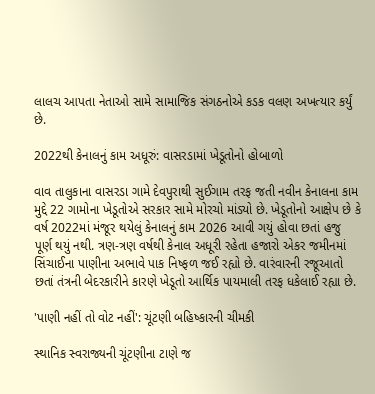લાલચ આપતા નેતાઓ સામે સામાજિક સંગઠનોએ કડક વલણ અખત્યાર કર્યું છે.

2022થી કેનાલનું કામ અધૂરું: વાસરડામાં ખેડૂતોનો હોબાળો

વાવ તાલુકાના વાસરડા ગામે દેવપુરાથી સુઈગામ તરફ જતી નવીન કેનાલના કામ મુદ્દે 22 ગામોના ખેડૂતોએ સરકાર સામે મોરચો માંડ્યો છે. ખેડૂતોનો આક્ષેપ છે કે વર્ષ 2022માં મંજૂર થયેલું કેનાલનું કામ 2026 આવી ગયું હોવા છતાં હજુ પૂર્ણ થયું નથી. ત્રણ-ત્રણ વર્ષથી કેનાલ અધૂરી રહેતા હજારો એકર જમીનમાં સિંચાઈના પાણીના અભાવે પાક નિષ્ફળ જઈ રહ્યો છે. વારંવારની રજૂઆતો છતાં તંત્રની બેદરકારીને કારણે ખેડૂતો આર્થિક પાયમાલી તરફ ધકેલાઈ રહ્યા છે.

'પાણી નહીં તો વોટ નહીં': ચૂંટણી બહિષ્કારની ચીમકી

સ્થાનિક સ્વરાજ્યની ચૂંટણીના ટાણે જ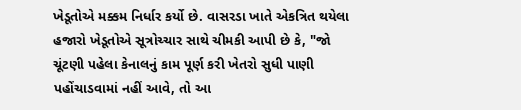ખેડૂતોએ મક્કમ નિર્ધાર કર્યો છે. વાસરડા ખાતે એકત્રિત થયેલા હજારો ખેડૂતોએ સૂત્રોચ્ચાર સાથે ચીમકી આપી છે કે, "જો ચૂંટણી પહેલા કેનાલનું કામ પૂર્ણ કરી ખેતરો સુધી પાણી પહોંચાડવામાં નહીં આવે, તો આ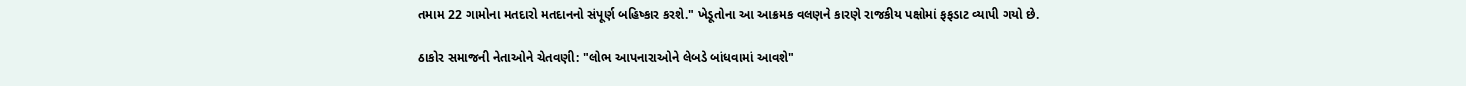તમામ 22 ગામોના મતદારો મતદાનનો સંપૂર્ણ બહિષ્કાર કરશે." ખેડૂતોના આ આક્રમક વલણને કારણે રાજકીય પક્ષોમાં ફફડાટ વ્યાપી ગયો છે.

ઠાકોર સમાજની નેતાઓને ચેતવણી: "લોભ આપનારાઓને લેબડે બાંધવામાં આવશે"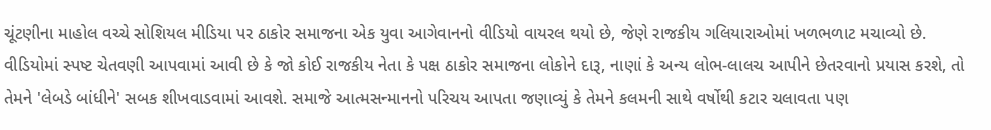ચૂંટણીના માહોલ વચ્ચે સોશિયલ મીડિયા પર ઠાકોર સમાજના એક યુવા આગેવાનનો વીડિયો વાયરલ થયો છે, જેણે રાજકીય ગલિયારાઓમાં ખળભળાટ મચાવ્યો છે. વીડિયોમાં સ્પષ્ટ ચેતવણી આપવામાં આવી છે કે જો કોઈ રાજકીય નેતા કે પક્ષ ઠાકોર સમાજના લોકોને દારૂ, નાણાં કે અન્ય લોભ-લાલચ આપીને છેતરવાનો પ્રયાસ કરશે, તો તેમને 'લેબડે બાંધીને' સબક શીખવાડવામાં આવશે. સમાજે આત્મસન્માનનો પરિચય આપતા જણાવ્યું કે તેમને કલમની સાથે વર્ષોથી કટાર ચલાવતા પણ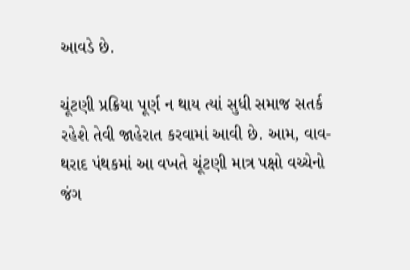આવડે છે.

ચૂંટણી પ્રક્રિયા પૂર્ણ ન થાય ત્યાં સુધી સમાજ સતર્ક રહેશે તેવી જાહેરાત કરવામાં આવી છે. આમ, વાવ-થરાદ પંથકમાં આ વખતે ચૂંટણી માત્ર પક્ષો વચ્ચેનો જંગ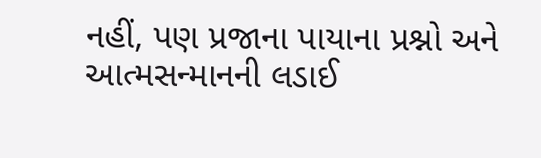નહીં, પણ પ્રજાના પાયાના પ્રશ્નો અને આત્મસન્માનની લડાઈ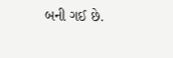બની ગઈ છે.